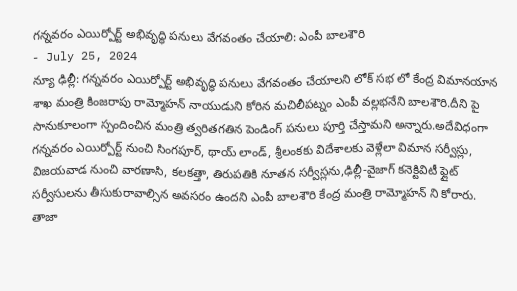గన్నవరం ఎయిర్పోర్ట్ అభివృద్ధి పనులు వేగవంతం చేయాలి: ఎంపీ బాలశౌరి
- July 25, 2024
న్యూ ఢిల్లీ: గన్నవరం ఎయిర్పోర్ట్ అభివృద్ధి పనులు వేగవంతం చేయాలని లోక్ సభ లో కేంద్ర విమానయాన శాఖ మంత్రి కింజరాపు రామ్మోహన్ నాయుడుని కోరిన మచిలీపట్నం ఎంపీ వల్లభనేని బాలశౌరి.దీని పై సానుకూలంగా స్పందించిన మంత్రి త్వరితగతిన పెండింగ్ పనులు పూర్తి చేస్తామని అన్నారు.అదేవిధంగా గన్నవరం ఎయిర్పోర్ట్ నుంచి సింగపూర్, థాయ్ లాండ్, శ్రీలంకకు విదేశాలకు వెళ్లేలా విమాన సర్వీస్లు, విజయవాడ నుంచి వారణాసి, కలకత్తా, తిరుపతికి నూతన సర్వీస్లను,ఢిల్లీ-వైజాగ్ కనెక్టివిటీ ఫ్లైట్ సర్వీసులను తీసుకురావాల్సిన అవసరం ఉందని ఎంపీ బాలశౌరి కేంద్ర మంత్రి రామ్మోహన్ ని కోరారు.
తాజా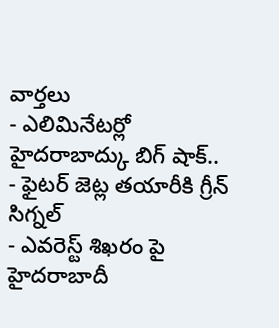వార్తలు
- ఎలిమినేటర్లో హైదరాబాద్కు బిగ్ షాక్..
- ఫైటర్ జెట్ల తయారీకి గ్రీన్ సిగ్నల్
- ఎవరెస్ట్ శిఖరం పై హైదరాబాదీ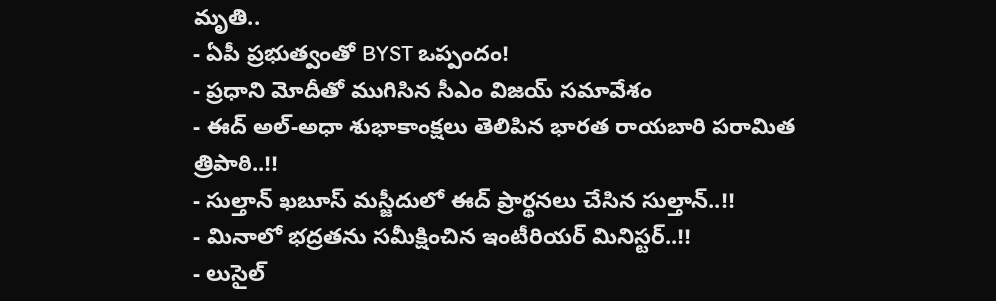మృతి..
- ఏపీ ప్రభుత్వంతో BYST ఒప్పందం!
- ప్రధాని మోదీతో ముగిసిన సీఎం విజయ్ సమావేశం
- ఈద్ అల్-అధా శుభాకాంక్షలు తెలిపిన భారత రాయబారి పరామిత త్రిపాఠి..!!
- సుల్తాన్ ఖబూస్ మస్జీదులో ఈద్ ప్రార్థనలు చేసిన సుల్తాన్..!!
- మినాలో భద్రతను సమీక్షించిన ఇంటీరియర్ మినిస్టర్..!!
- లుసైల్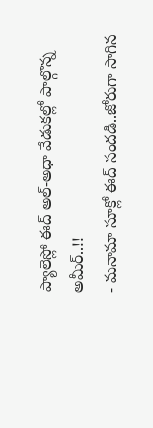ప్యాలెస్లో ఈద్ అల్-అధా వేడుకల్లో పాల్గొన్న అమీర్..!!
- మనామా సూక్లో ఈద్ సందడి..జోరుగా సాగిన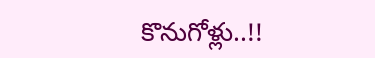కొనుగోళ్లు..!!